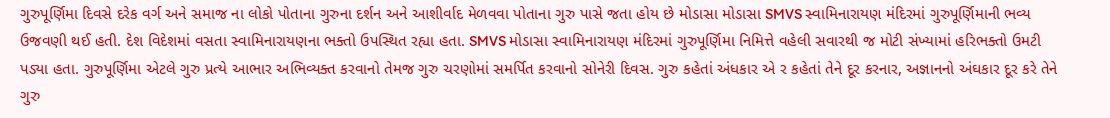ગુરુપૂર્ણિમા દિવસે દરેક વર્ગ અને સમાજ ના લોકો પોતાના ગુરુના દર્શન અને આશીર્વાદ મેળવવા પોતાના ગુરુ પાસે જતા હોય છે મોડાસા મોડાસા SMVS સ્વામિનારાયણ મંદિરમાં ગુરુપૂર્ણિમાની ભવ્ય ઉજવણી થઈ હતી. દેશ વિદેશમાં વસતા સ્વામિનારાયણના ભક્તો ઉપસ્થિત રહ્યા હતા. SMVS મોડાસા સ્વામિનારાયણ મંદિરમાં ગુરુપૂર્ણિમા નિમિત્તે વહેલી સવારથી જ મોટી સંખ્યામાં હરિભક્તો ઉમટી પડ્યા હતા. ગુરુપૂર્ણિમા એટલે ગુરુ પ્રત્યે આભાર અભિવ્યક્ત કરવાનો તેમજ ગુરુ ચરણોમાં સમર્પિત કરવાનો સોનેરી દિવસ. ગુરુ કહેતાં અંધકાર એ ર કહેતાં તેને દૂર કરનાર, અજ્ઞાનનો અંઘકાર દૂર કરે તેને ગુરુ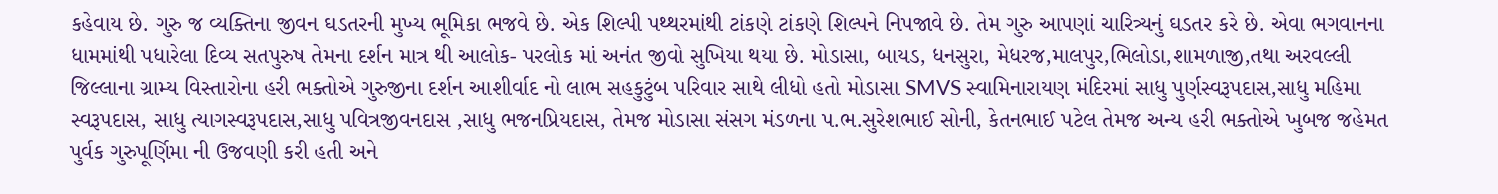કહેવાય છે. ગુરુ જ વ્યક્તિના જીવન ઘડતરની મુખ્ય ભૂમિકા ભજવે છે. એક શિલ્પી પથ્થરમાંથી ટાંકણે ટાંકણે શિલ્પને નિપજાવે છે. તેમ ગુરુ આપણાં ચારિત્ર્યનું ઘડતર કરે છે. એવા ભગવાનના ધામમાંથી પધારેલા દિવ્ય સતપુરુષ તેમના દર્શન માત્ર થી આલોક- પરલોક માં અનંત જીવો સુખિયા થયા છે. મોડાસા, બાયડ, ધનસુરા, મેધરજ,માલપુર,ભિલોડા,શામળાજી,તથા અરવલ્લી જિલ્લાના ગ્રામ્ય વિસ્તારોના હરી ભક્તોએ ગુરુજીના દર્શન આશીર્વાદ નો લાભ સહકુટુંબ પરિવાર સાથે લીધો હતો મોડાસા SMVS સ્વામિનારાયણ મંદિરમાં સાધુ પુર્ણસ્વરૂપદાસ,સાધુ મહિમા સ્વરૂપદાસ, સાધુ ત્યાગસ્વરૂપદાસ,સાધુ પવિત્રજીવનદાસ ,સાધુ ભજનપ્રિયદાસ, તેમજ મોડાસા સંસગ મંડળના પ.ભ.સુરેશભાઈ સોની, કેતનભાઈ પટેલ તેમજ અન્ય હરી ભક્તોએ ખુબજ જહેમત પુર્વક ગુરુપૂર્ણિમા ની ઉજવણી કરી હતી અને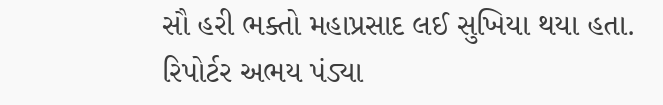સૌ હરી ભક્તો મહાપ્રસાદ લઈ સુખિયા થયા હતા.
રિપોર્ટર અભય પંડ્યા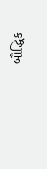બૌદ્ધિક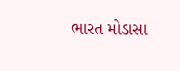ભારત મોડાસા